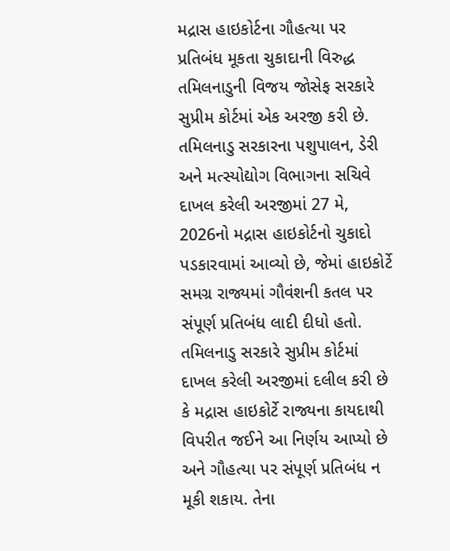મદ્રાસ હાઇકોર્ટના ગૌહત્યા પર પ્રતિબંધ મૂકતા ચુકાદાની વિરુદ્ધ તમિલનાડુની વિજય જોસેફ સરકારે સુપ્રીમ કોર્ટમાં એક અરજી કરી છે. તમિલનાડુ સરકારના પશુપાલન, ડેરી અને મત્સ્યોદ્યોગ વિભાગના સચિવે દાખલ કરેલી અરજીમાં 27 મે, 2026નો મદ્રાસ હાઇકોર્ટનો ચુકાદો પડકારવામાં આવ્યો છે, જેમાં હાઇકોર્ટે સમગ્ર રાજ્યમાં ગૌવંશની કતલ પર સંપૂર્ણ પ્રતિબંધ લાદી દીધો હતો.
તમિલનાડુ સરકારે સુપ્રીમ કોર્ટમાં દાખલ કરેલી અરજીમાં દલીલ કરી છે કે મદ્રાસ હાઇકોર્ટે રાજ્યના કાયદાથી વિપરીત જઈને આ નિર્ણય આપ્યો છે અને ગૌહત્યા પર સંપૂર્ણ પ્રતિબંધ ન મૂકી શકાય. તેના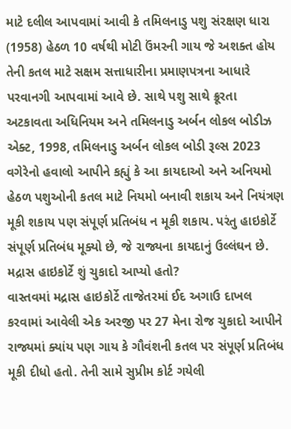માટે દલીલ આપવામાં આવી કે તમિલનાડુ પશુ સંરક્ષણ ધારા (1958) હેઠળ 10 વર્ષથી મોટી ઉંમરની ગાય જે અશક્ત હોય તેની કતલ માટે સક્ષમ સત્તાધારીના પ્રમાણપત્રના આધારે પરવાનગી આપવામાં આવે છે. સાથે પશુ સાથે ક્રૂરતા અટકાવતા અધિનિયમ અને તમિલનાડુ અર્બન લોકલ બોડીઝ એક્ટ, 1998, તમિલનાડુ અર્બન લોકલ બોડી રૂલ્સ 2023 વગેરેનો હવાલો આપીને કહ્યું કે આ કાયદાઓ અને અનિયમો હેઠળ પશુઓની કતલ માટે નિયમો બનાવી શકાય અને નિયંત્રણ મૂકી શકાય પણ સંપૂર્ણ પ્રતિબંધ ન મૂકી શકાય. પરંતુ હાઇકોર્ટે સંપૂર્ણ પ્રતિબંધ મૂક્યો છે, જે રાજ્યના કાયદાનું ઉલ્લંઘન છે.
મદ્રાસ હાઇકોર્ટે શું ચુકાદો આપ્યો હતો?
વાસ્તવમાં મદ્રાસ હાઇકોર્ટે તાજેતરમાં ઈદ અગાઉ દાખલ કરવામાં આવેલી એક અરજી પર 27 મેના રોજ ચુકાદો આપીને રાજ્યમાં ક્યાંય પણ ગાય કે ગૌવંશની કતલ પર સંપૂર્ણ પ્રતિબંધ મૂકી દીધો હતો. તેની સામે સુપ્રીમ કોર્ટ ગયેલી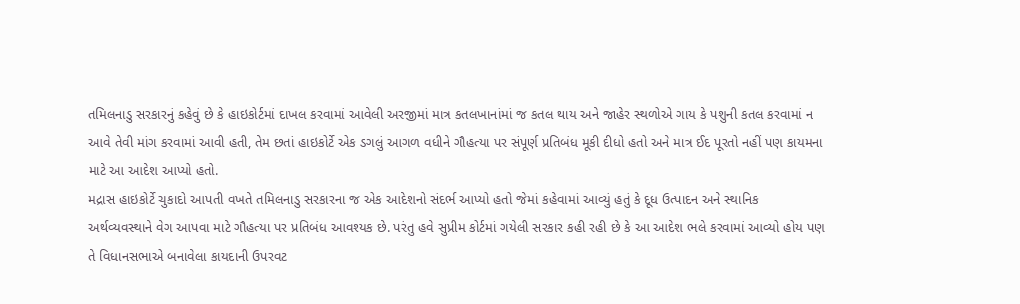તમિલનાડુ સરકારનું કહેવું છે કે હાઇકોર્ટમાં દાખલ કરવામાં આવેલી અરજીમાં માત્ર કતલખાનાંમાં જ કતલ થાય અને જાહેર સ્થળોએ ગાય કે પશુની કતલ કરવામાં ન આવે તેવી માંગ કરવામાં આવી હતી, તેમ છતાં હાઇકોર્ટે એક ડગલું આગળ વધીને ગૌહત્યા પર સંપૂર્ણ પ્રતિબંધ મૂકી દીધો હતો અને માત્ર ઈદ પૂરતો નહીં પણ કાયમના માટે આ આદેશ આપ્યો હતો.
મદ્રાસ હાઇકોર્ટે ચુકાદો આપતી વખતે તમિલનાડુ સરકારના જ એક આદેશનો સંદર્ભ આપ્યો હતો જેમાં કહેવામાં આવ્યું હતું કે દૂધ ઉત્પાદન અને સ્થાનિક અર્થવ્યવસ્થાને વેગ આપવા માટે ગૌહત્યા પર પ્રતિબંધ આવશ્યક છે. પરંતુ હવે સુપ્રીમ કોર્ટમાં ગયેલી સરકાર કહી રહી છે કે આ આદેશ ભલે કરવામાં આવ્યો હોય પણ તે વિધાનસભાએ બનાવેલા કાયદાની ઉપરવટ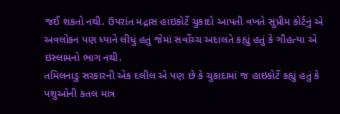જઈ શકતો નથી. ઉપરાંત મદ્રાસ હાઇકોર્ટે ચુકાદો આપતી વખતે સુપ્રીમ કોર્ટનું એ અવલોકન પણ ધ્યાને લીધું હતું જેમાં સર્વોચ્ચ અદાલતે કહ્યું હતું કે ગૌહત્યા એ ઇસ્લામનો ભાગ નથી.
તમિલનાડુ સરકારની એક દલીલ એ પણ છે કે ચુકાદામાં જ હાઇકોર્ટે કહ્યું હતું કે પશુઓની કતલ માત્ર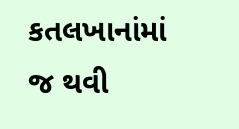કતલખાનાંમાં જ થવી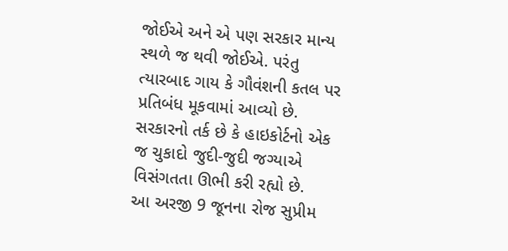જોઈએ અને એ પણ સરકાર માન્ય સ્થળે જ થવી જોઈએ. પરંતુ ત્યારબાદ ગાય કે ગૌવંશની કતલ પર પ્રતિબંધ મૂકવામાં આવ્યો છે. સરકારનો તર્ક છે કે હાઇકોર્ટનો એક જ ચુકાદો જુદી-જુદી જગ્યાએ વિસંગતતા ઊભી કરી રહ્યો છે.
આ અરજી 9 જૂનના રોજ સુપ્રીમ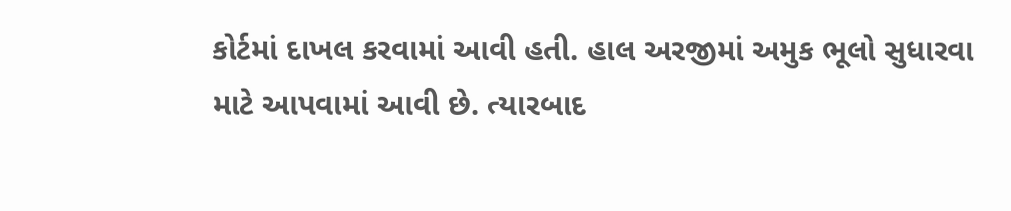કોર્ટમાં દાખલ કરવામાં આવી હતી. હાલ અરજીમાં અમુક ભૂલો સુધારવા માટે આપવામાં આવી છે. ત્યારબાદ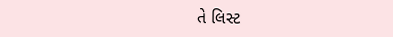તે લિસ્ટ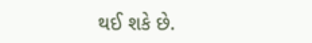થઈ શકે છે.